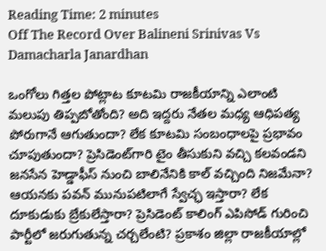Reading Time: 2 minutes
Off The Record Over Balineni Srinivas Vs Damacharla Janardhan

ఒంగోలు గిత్తల పోట్లాట కూటమి రాజకీయాన్ని ఎలాంటి మలుపు తిప్పబోతోంది? అది ఇద్దరు నేతల మధ్య ఆధిపత్య పోరుగానే ఆగుతుందా? లేక కూటమి సంబంధాలపై ప్రభావం చూపుతుందా? ప్రెసిడెంట్‌గారి టైం తీసుకుని వచ్చి కలవండని జనసేన హెడ్డాఫీస్‌ నుంచి బాలినేనికి కాల్ వచ్చింది నిజమేనా? ఆయనకు పవన్‌ మునుపటిలాగే స్వేచ్ఛ ఇస్తారా? లేక దూకుడుకు బ్రేకులేస్తారా? ప్రెసిడెంట్‌ కాలింగ్‌ ఎపిసోడ్‌ గురించి పార్టీలో జరుగుతున్న చర్చలేంటి? ప్రకాశం జిల్లా రాజకీయాల్లో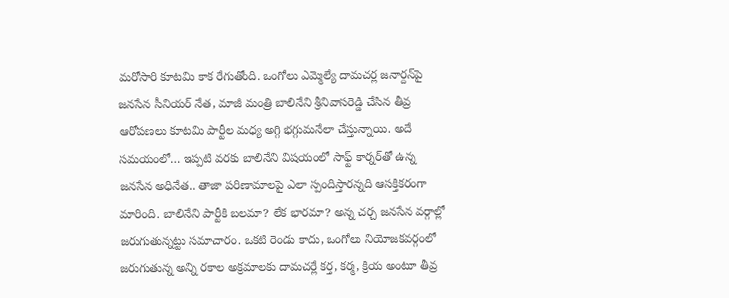మరోసారి కూటమి కాక రేగుతోంది. ఒంగోలు ఎమ్మెల్యే దామచర్ల జనార్దన్‌పై జనసేన సీనియర్‌ నేత, మాజీ మంత్రి బాలినేని శ్రీనివాసరెడ్డి చేసిన తీవ్ర ఆరోపణలు కూటమి పార్టీల మధ్య అగ్గి భగ్గుమనేలా చేస్తున్నాయి. అదే సమయంలో… ఇప్పటి వరకు బాలినేని విషయంలో సాఫ్ట్‌ కార్నర్‌తో ఉన్న జనసేన అధినేత.. తాజా పరిణామాలపై ఎలా స్పందిస్తారన్నది ఆసక్తికరంగా మారింది. బాలినేని పార్టీకి బలమా? లేక భారమా? అన్న చర్చ జనసేన వర్గాల్లో జరుగుతున్నట్టు సమాచారం. ఒకటి రెండు కాదు, ఒంగోలు నియోజకవర్గంలో జరుగుతున్న అన్ని రకాల అక్రమాలకు దామచర్లే కర్త, కర్మ, క్రియ అంటూ తీవ్ర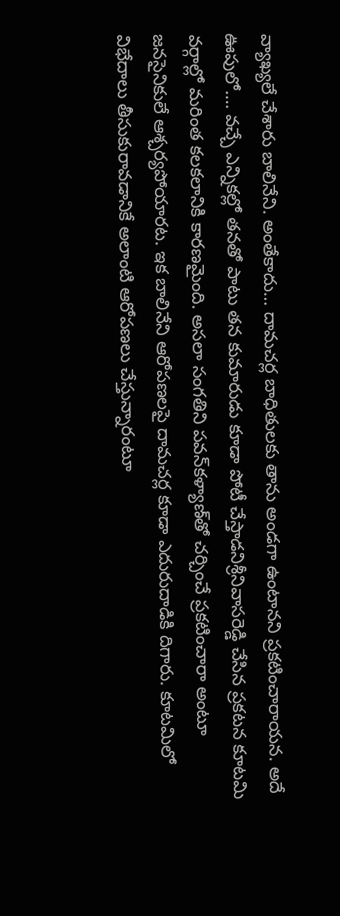వ్యాఖ్యలే చేశారు బాలినేని. అంతేకాదు… దామచర్ల బాధితులకు తాను అండగా ఉంటానని ప్రకటించారాయన. అదే ఊపులో…. వచ్చే ఎన్నికల్లో తనతో పాటు తన కుమారుడు కూడా పోటీ చేస్తాడనిశ్రీనివాసరెడ్డి చేసిన ప్రకటన కూటమి వర్గాల్లో మరింత కలకలానికి కారణమైంది. అసలా సంగతిని పవన్‌కళ్యాణ్‌తో చర్చించే ప్రకటించారా అంటూ జనసైనికులే ఆశ్చర్యపోయారట. ఇక బాలినేని ఆరోపణలపై దామచర్ల కూడా ఎదురుదాడికి దిగారు. కూటమిలో విభేదాలు తీసుకురావడానికే అలాంటి ఆరోపణలు చేస్తున్నారంటూ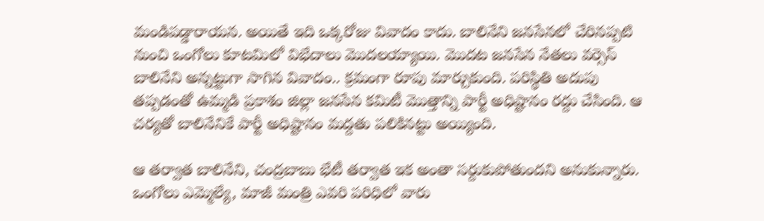మండిపడ్డారాయన. అయితే ఇది ఒక్కరోజు వివాదం కాదు. బాలినేని జనసేనలో చేరినప్పటి నుంచి ఒంగోలు కూటమిలో విభేదాలు మొదలయ్యాయి. మొదట జనసేన నేతలు వర్సెస్‌ బాలినేని అన్నట్టుగా సాగిన వివాదం.. క్రమంగా రూపు మార్చుకుంది. పరిస్థితి అదుపు తప్పడంతో ఉమ్మడి ప్రకాశం జిల్లా జనసేన కమిటీ మొత్తాన్ని పార్టీ అధిష్టానం రద్దు చేసింది. ఆ చర్యతో బాలినేనికే పార్టీ అధిష్టానం మద్దతు పలికినట్టు అయ్యింది.

ఆ తర్వాత బాలినేని, చంద్రబాబు భేటీ తర్వాత ఇక అంతా సర్దుకుపోతుందని అనుకున్నారు. ఒంగోలు ఎమ్మెల్యే, మాజీ మంత్రి ఎవరి పరిధిలో వారు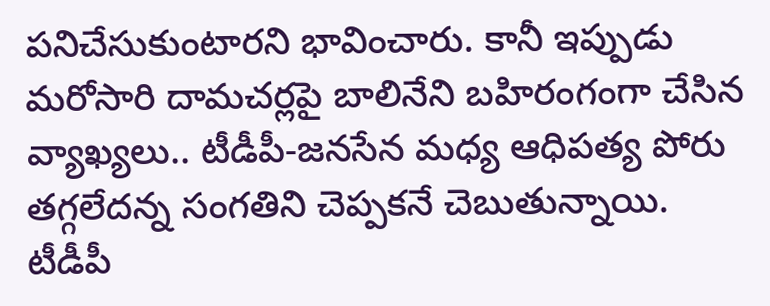పనిచేసుకుంటారని భావించారు. కానీ ఇప్పుడు మరోసారి దామచర్లపై బాలినేని బహిరంగంగా చేసిన వ్యాఖ్యలు.. టీడీపీ-జనసేన మధ్య ఆధిపత్య పోరు తగ్గలేదన్న సంగతిని చెప్పకనే చెబుతున్నాయి. టీడీపీ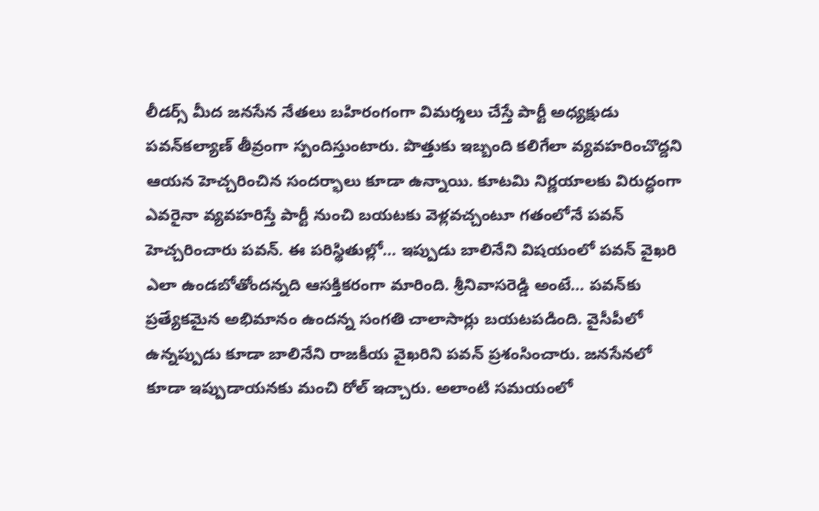లీడర్స్‌ మీద జనసేన నేతలు బహిరంగంగా విమర్శలు చేస్తే పార్టీ అధ్యక్షుడు పవన్‌కల్యాణ్‌ తీవ్రంగా స్పందిస్తుంటారు. పొత్తుకు ఇబ్బంది కలిగేలా వ్యవహరించొద్దని ఆయన హెచ్చరించిన సందర్భాలు కూడా ఉన్నాయి. కూటమి నిర్ణయాలకు విరుద్ధంగా ఎవరైనా వ్యవహరిస్తే పార్టీ నుంచి బయటకు వెళ్లవచ్చంటూ గతంలోనే పవన్‌ హెచ్చరించారు పవన్‌. ఈ పరిస్థితుల్లో… ఇప్పుడు బాలినేని విషయంలో పవన్‌ వైఖరి ఎలా ఉండబోతోందన్నది ఆసక్తికరంగా మారింది. శ్రీనివాసరెడ్డి అంటే… పవన్‌కు ప్రత్యేకమైన అభిమానం ఉందన్న సంగతి చాలాసార్లు బయటపడింది. వైసీపీలో ఉన్నప్పుడు కూడా బాలినేని రాజకీయ వైఖరిని పవన్‌ ప్రశంసించారు. జనసేనలో కూడా ఇప్పుడాయనకు మంచి రోల్ ఇచ్చారు. అలాంటి సమయంలో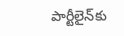పార్టీలైన్‌కు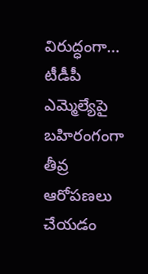విరుద్ధంగా… టీడీపీ ఎమ్మెల్యేపై బహిరంగంగా తీవ్ర ఆరోపణలు చేయడం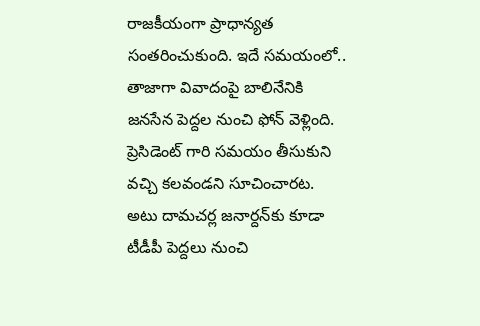రాజకీయంగా ప్రాధాన్యత సంతరించుకుంది. ఇదే సమయంలో.. తాజాగా వివాదంపై బాలినేనికి జనసేన పెద్దల నుంచి ఫోన్‌ వెళ్లింది. ప్రెసిడెంట్ గారి సమయం తీసుకుని వచ్చి కలవండని సూచించారట. అటు దామచర్ల జనార్దన్‌కు కూడా టీడీపీ పెద్దలు నుంచి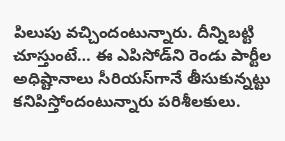పిలుపు వచ్చిందంటున్నారు. దీన్నిబట్టి చూస్తుంటే… ఈ ఎపిసోడ్‌ని రెండు పార్టీల అధిష్టానాలు సీరియస్‌గానే తీసుకున్నట్టు కనిపిస్తోందంటున్నారు పరిశీలకులు.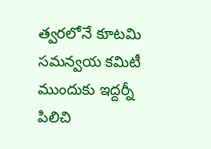త్వరలోనే కూటమి సమన్వయ కమిటీ ముందుకు ఇద్దర్నీ పిలిచి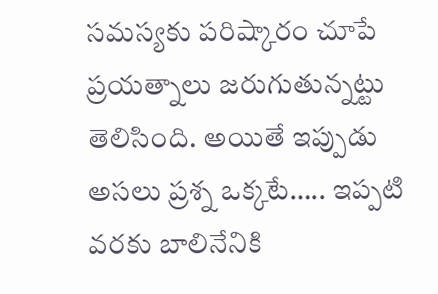సమస్యకు పరిష్కారం చూపే ప్రయత్నాలు జరుగుతున్నట్టు తెలిసింది. అయితే ఇప్పుడు అసలు ప్రశ్న ఒక్కటే….. ఇప్పటి వరకు బాలినేనికి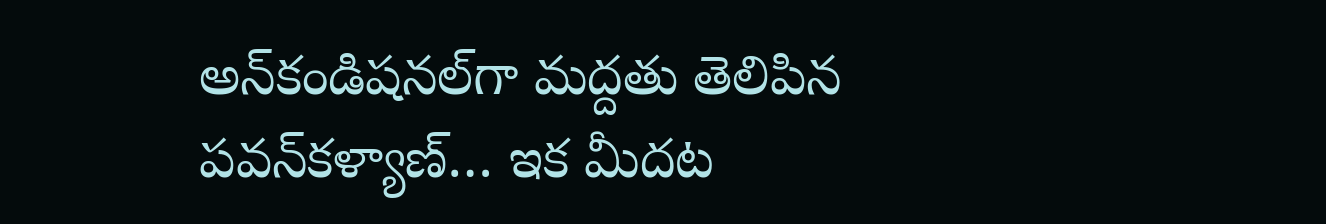అన్‌కండిషనల్‌గా మద్దతు తెలిపిన పవన్‌కళ్యాణ్‌… ఇక మీదట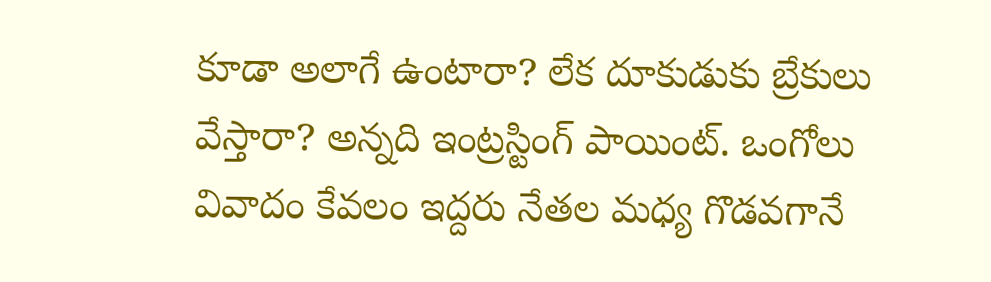కూడా అలాగే ఉంటారా? లేక దూకుడుకు బ్రేకులు వేస్తారా? అన్నది ఇంట్రస్టింగ్‌ పాయింట్‌. ఒంగోలు వివాదం కేవలం ఇద్దరు నేతల మధ్య గొడవగానే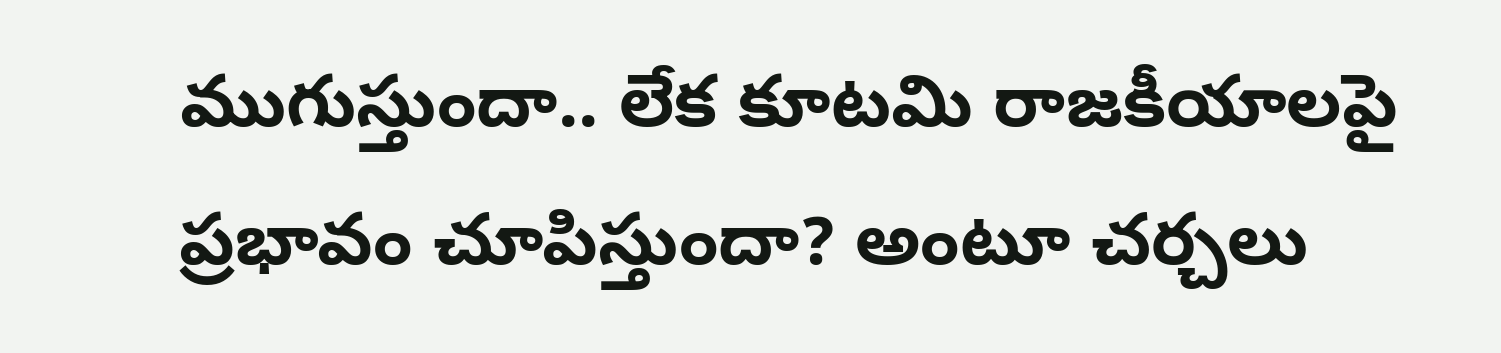ముగుస్తుందా.. లేక కూటమి రాజకీయాలపై ప్రభావం చూపిస్తుందా? అంటూ చర్చలు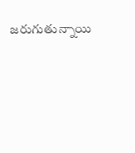జరుగుతున్నాయి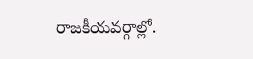రాజకీయవర్గాల్లో.